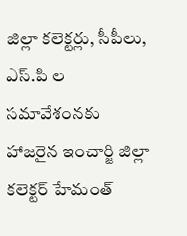జిల్లా కలెక్టర్లు, సీపీలు, ఎస్.పి ల సమావేశంనకు హాజరైన ఇంచార్జి జిల్లా కలెక్టర్ హేమంత్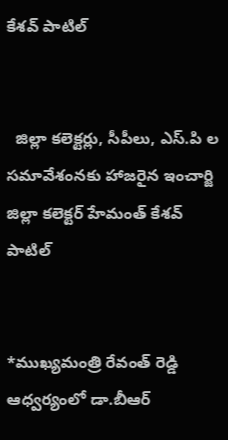కేశవ్ పాటిల్


  జిల్లా కలెక్టర్లు, సీపీలు, ఎస్.పి ల సమావేశంనకు హాజరైన ఇంచార్జి జిల్లా కలెక్టర్ హేమంత్ కేశవ్ పాటిల్


*ముఖ్యమంత్రి రేవంత్ రెడ్డి ఆధ్వర్యంలో డా.బీఆర్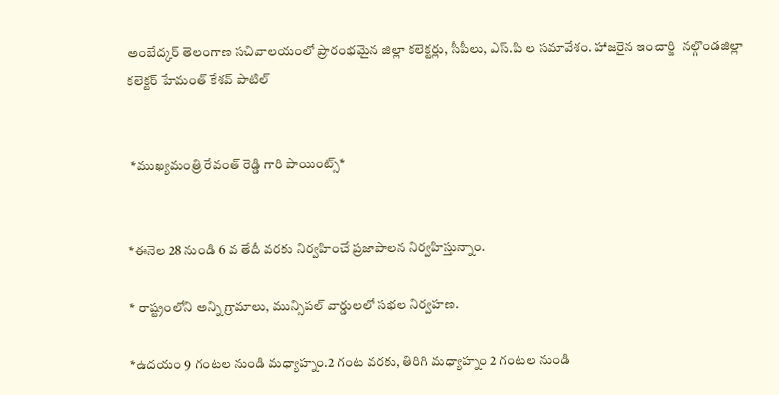అంబేద్కర్ తెలంగాణ సచివాలయంలో ప్రారంభమైన జిల్లా కలెక్టర్లు, సీపీలు, ఎస్.పి ల సమావేశం. హాజరైన ఇంచార్జి  నల్గొండజిల్లా కలెక్టర్ హేమంత్ కేశవ్ పాటిల్


 *ముఖ్యమంత్రి రేవంత్ రెడ్డి గారి పాయింట్స్*


*ఈనెల 28 నుండి 6 వ తేదీ వరకు నిర్వహించే ప్రజాపాలన నిర్వహిస్తున్నాం.

* రాష్ట్రంలోని అన్ని గ్రామాలు, మున్సిపల్ వార్డులలో సభల నిర్వహణ.

*ఉదయం 9 గంటల నుండి మధ్యాహ్నం.2 గంట వరకు, తిరిగి మధ్యాహ్నం 2 గంటల నుండి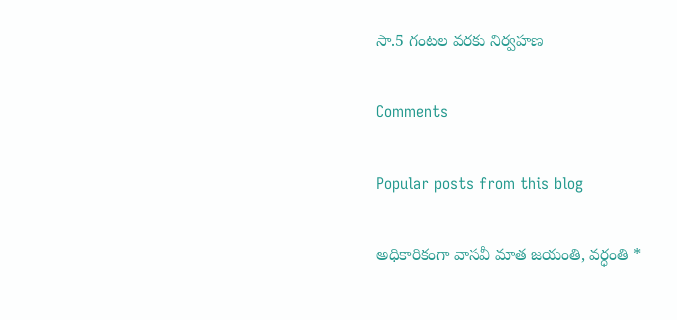సా.5 గంటల వరకు నిర్వహణ

Comments

Popular posts from this blog

అధికారికంగా వాసవీ మాత జయంతి, వర్ధంతి *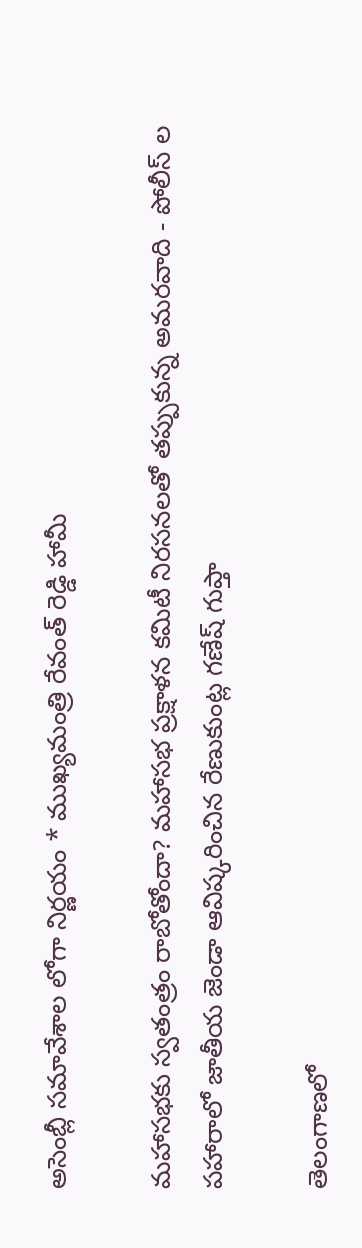అసెంబ్లీ సమావేశాల లోగా నిర్ణయం * ముఖ్యమంత్రి రేవంత్ రెడ్డి హామీ

మహాసభకు స్వతంత్రం రాబోతోందా? మహాసభ ప్రక్షాళన కమిటీ నిరసనలతో తప్పుకున్న అమరవాది - పోలీస్ ల పహారాలో జాతీయ జెండా ఆవిష్కరించిన రేణుకుంట్ల గణేష్ గుప్తా

తెలంగాణలో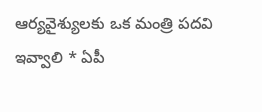ఆర్యవైశ్యులకు ఒక మంత్రి పదవి ఇవ్వాలి * ఏపీ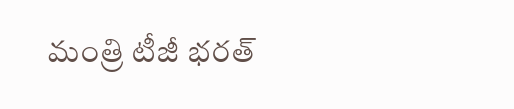మంత్రి టీజీ భరత్